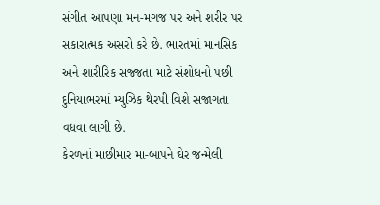સંગીત આપણા મન-મગજ પર અને શરીર પર સકારાત્મક અસરો કરે છે. ભારતમાં માનસિક અને શારીરિક સજ્જતા માટે સંશોધનો પછી દુનિયાભરમાં મ્યુઝિક થેરપી વિશે સજાગતા વધવા લાગી છે.
કેરળનાં માછીમાર મા-બાપને ઘેર જન્મેલી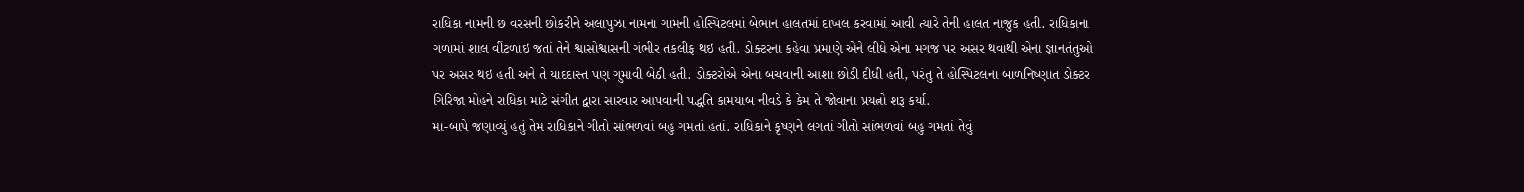રાધિકા નામની છ વરસની છોકરીને અલાપુઝા નામના ગામની હોસ્પિટલમાં બેભાન હાલતમાં દાખલ કરવામાં આવી ત્યારે તેની હાલત નાજુક હતી. રાધિકાના ગળામાં શાલ વીંટળાઇ જતાં તેને શ્વાસોશ્વાસની ગંભીર તકલીફ થઇ હતી. ડોક્ટરના કહેવા પ્રમાણે એને લીધે એના મગજ પર અસર થવાથી એના જ્ઞાનતંતુઓ પર અસર થઇ હતી અને તે યાદદાસ્ત પણ ગુમાવી બેઠી હતી. ડોક્ટરોએ એના બચવાની આશા છોડી દીધી હતી, પરંતુ તે હોસ્પિટલના બાળનિષ્ણાત ડોક્ટર ગિરિજા મોહને રાધિકા માટે સંગીત દ્વારા સારવાર આપવાની પદ્ધતિ કામયાબ નીવડે કે કેમ તે જોવાના પ્રયત્નો શરૂ કર્યા.
મા-બાપે જણાવ્યું હતું તેમ રાધિકાને ગીતો સાંભળવાં બહુ ગમતાં હતાં. રાધિકાને કૃષ્ણને લગતાં ગીતો સાંભળવાં બહુ ગમતાં તેવું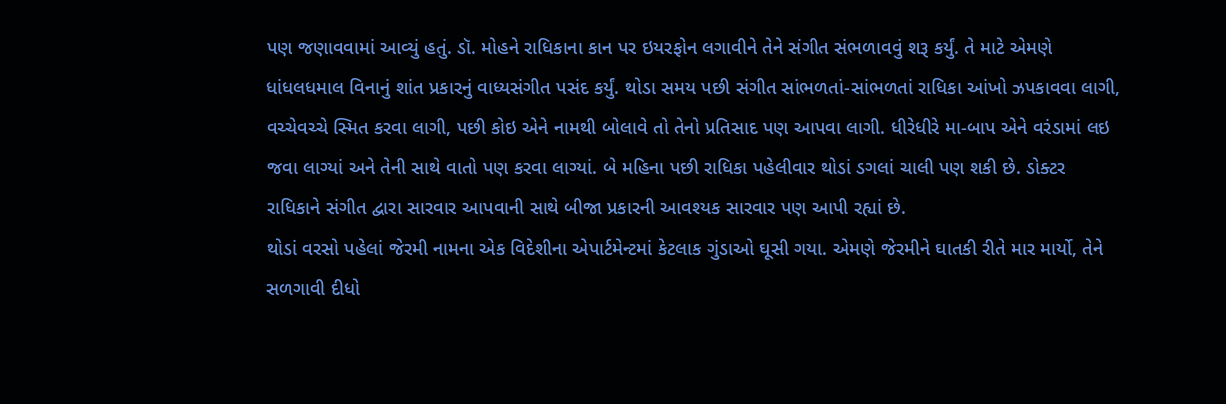પણ જણાવવામાં આવ્યું હતું. ડૉ. મોહને રાધિકાના કાન પર ઇયરફોન લગાવીને તેને સંગીત સંભળાવવું શરૂ કર્યું. તે માટે એમણે ધાંધલધમાલ વિનાનું શાંત પ્રકારનું વાધ્યસંગીત પસંદ કર્યું. થોડા સમય પછી સંગીત સાંભળતાં-સાંભળતાં રાધિકા આંખો ઝપકાવવા લાગી, વચ્ચેવચ્ચે સ્મિત કરવા લાગી, પછી કોઇ એને નામથી બોલાવે તો તેનો પ્રતિસાદ પણ આપવા લાગી. ધીરેધીરે મા-બાપ એને વરંડામાં લઇ જવા લાગ્યાં અને તેની સાથે વાતો પણ કરવા લાગ્યાં. બે મહિના પછી રાધિકા પહેલીવાર થોડાં ડગલાં ચાલી પણ શકી છે. ડોક્ટર રાધિકાને સંગીત દ્વારા સારવાર આપવાની સાથે બીજા પ્રકારની આવશ્યક સારવાર પણ આપી રહ્યાં છે.
થોડાં વરસો પહેલાં જેરમી નામના એક વિદેશીના એપાર્ટમેન્ટમાં કેટલાક ગુંડાઓ ઘૂસી ગયા. એમણે જેરમીને ઘાતકી રીતે માર માર્યો, તેને સળગાવી દીધો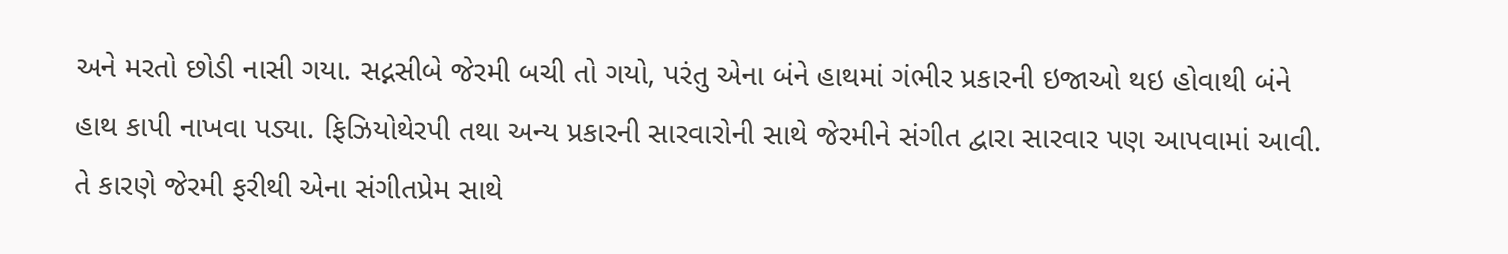અને મરતો છોડી નાસી ગયા. સદ્નસીબે જેરમી બચી તો ગયો, પરંતુ એના બંને હાથમાં ગંભીર પ્રકારની ઇજાઓ થઇ હોવાથી બંને હાથ કાપી નાખવા પડ્યા. ફિઝિયોથેરપી તથા અન્ય પ્રકારની સારવારોની સાથે જેરમીને સંગીત દ્વારા સારવાર પણ આપવામાં આવી. તે કારણે જેરમી ફરીથી એના સંગીતપ્રેમ સાથે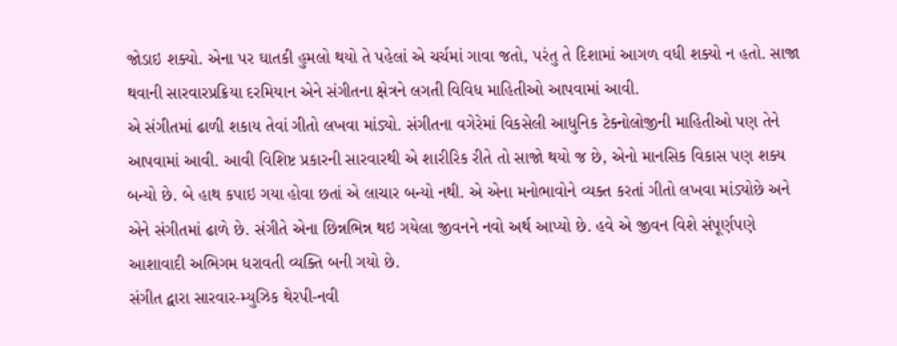જોડાઇ શક્યો. એના પર ઘાતકી હુમલો થયો તે પહેલાં એ ચર્ચમાં ગાવા જતો, પરંતુ તે દિશામાં આગળ વધી શક્યો ન હતો. સાજા થવાની સારવારપ્રક્રિયા દરમિયાન એને સંગીતના ક્ષેત્રને લગતી વિવિધ માહિતીઓ આપવામાં આવી.
એ સંગીતમાં ઢાળી શકાય તેવાં ગીતો લખવા માંડ્યો. સંગીતના વગેરેમાં વિકસેલી આધુનિક ટેક્નોલોજીની માહિતીઓ પણ તેને આપવામાં આવી. આવી વિશિષ્ટ પ્રકારની સારવારથી એ શારીરિક રીતે તો સાજો થયો જ છે, એનો માનસિક વિકાસ પણ શક્ય બન્યો છે. બે હાથ કપાઇ ગયા હોવા છતાં એ લાચાર બન્યો નથી. એ એના મનોભાવોને વ્યક્ત કરતાં ગીતો લખવા માંડ્યોછે અને એને સંગીતમાં ઢાળે છે. સંગીતે એના છિન્નભિન્ન થઇ ગયેલા જીવનને નવો અર્થ આપ્યો છે. હવે એ જીવન વિશે સંપૂર્ણપણે આશાવાદી અભિગમ ધરાવતી વ્યક્તિ બની ગયો છે.
સંગીત દ્વારા સારવાર-મ્યુઝિક થેરપી-નવી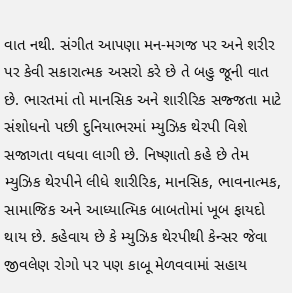વાત નથી. સંગીત આપણા મન-મગજ પર અને શરીર પર કેવી સકારાત્મક અસરો કરે છે તે બહુ જૂની વાત છે. ભારતમાં તો માનસિક અને શારીરિક સજ્જતા માટે સંશોધનો પછી દુનિયાભરમાં મ્યુઝિક થેરપી વિશે સજાગતા વધવા લાગી છે. નિષ્ણાતો કહે છે તેમ મ્યુઝિક થેરપીને લીધે શારીરિક, માનસિક, ભાવનાત્મક, સામાજિક અને આધ્યાત્મિક બાબતોમાં ખૂબ ફાયદો થાય છે. કહેવાય છે કે મ્યુઝિક થેરપીથી કેન્સર જેવા જીવલેણ રોગો પર પણ કાબૂ મેળવવામાં સહાય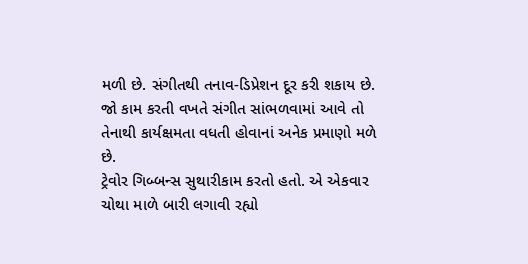મળી છે. સંગીતથી તનાવ-ડિપ્રેશન દૂર કરી શકાય છે. જો કામ કરતી વખતે સંગીત સાંભળવામાં આવે તો તેનાથી કાર્યક્ષમતા વધતી હોવાનાં અનેક પ્રમાણો મળે છે.
ટ્રેવોર ગિબ્બન્સ સુથારીકામ કરતો હતો. એ એકવાર ચોથા માળે બારી લગાવી રહ્યો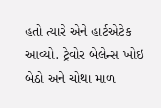હતો ત્યારે એને હાર્ટએટેક આવ્યો. ટ્રેવોર બેલેન્સ ખોઇ બેઠો અને ચોથા માળ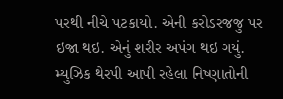પરથી નીચે પટકાયો. એની કરોડરજજુ પર ઇજા થઇ. એનું શરીર અપંગ થઇ ગયું. મ્યુઝિક થેરપી આપી રહેલા નિષ્ણાતોની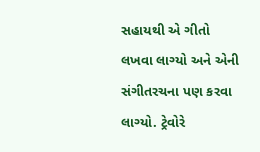સહાયથી એ ગીતો લખવા લાગ્યો અને એની સંગીતરચના પણ કરવા લાગ્યો. ટ્રેવોરે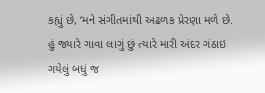કહ્યું છે, ‘મને સંગીતમાંથી અઢળક પ્રેરણા મળે છે. હું જ્યારે ગાવા લાગું છું ત્યારે મારી અંદર ગંઠાઇ ગયેલું બધું જ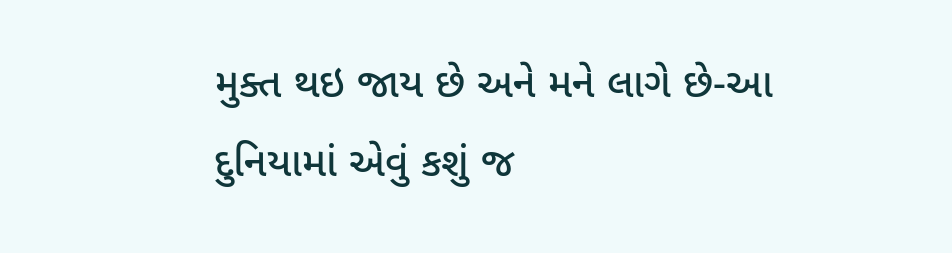મુક્ત થઇ જાય છે અને મને લાગે છે-આ દુનિયામાં એવું કશું જ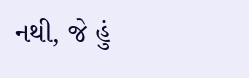નથી, જે હું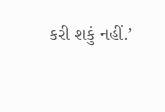કરી શકું નહીં.’